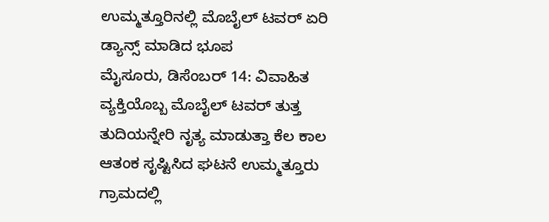ಉಮ್ಮತ್ತೂರಿನಲ್ಲಿ ಮೊಬೈಲ್ ಟವರ್ ಏರಿ ಡ್ಯಾನ್ಸ್ ಮಾಡಿದ ಭೂಪ
ಮೈಸೂರು, ಡಿಸೆಂಬರ್ 14: ವಿವಾಹಿತ ವ್ಯಕ್ತಿಯೊಬ್ಬ ಮೊಬೈಲ್ ಟವರ್ ತುತ್ತ ತುದಿಯನ್ನೇರಿ ನೃತ್ಯ ಮಾಡುತ್ತಾ ಕೆಲ ಕಾಲ ಆತಂಕ ಸೃಷ್ಟಿಸಿದ ಘಟನೆ ಉಮ್ಮತ್ತೂರು ಗ್ರಾಮದಲ್ಲಿ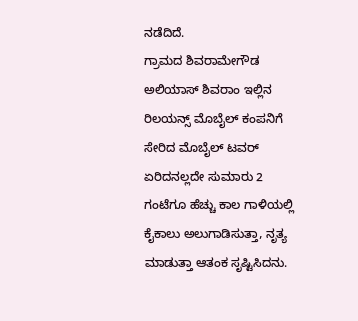ನಡೆದಿದೆ.
ಗ್ರಾಮದ ಶಿವರಾಮೇಗೌಡ ಅಲಿಯಾಸ್ ಶಿವರಾಂ ಇಲ್ಲಿನ ರಿಲಯನ್ಸ್ ಮೊಬೈಲ್ ಕಂಪನಿಗೆ ಸೇರಿದ ಮೊಬೈಲ್ ಟವರ್ ಏರಿದನಲ್ಲದೇ ಸುಮಾರು 2 ಗಂಟೆಗೂ ಹೆಚ್ಚು ಕಾಲ ಗಾಳಿಯಲ್ಲಿ ಕೈಕಾಲು ಅಲುಗಾಡಿಸುತ್ತಾ, ನೃತ್ಯ ಮಾಡುತ್ತಾ ಆತಂಕ ಸೃಷ್ಟಿಸಿದನು.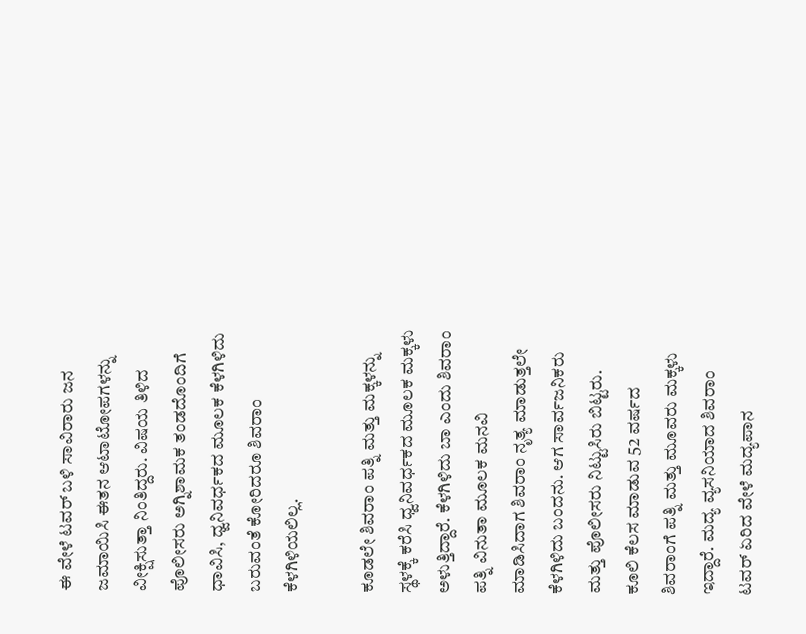ಈ ವೇಳೆ ಟವರ್ ಬಳಿ ಸಾವಿರಾರು ಜನ ಜಮಾಯಿಸಿ ಈತನ ಆಟಾಟೋಪಗಳನ್ನು ವೀಕ್ಷಿಸುತ್ತಾ ನಿಂತಿದ್ದರು. ವಿಷಯ ತಿಳಿದ ಪೊಲೀಸರು ಅಗ್ನಿಶಾಮಕ ತಂಡದೊಂದಿಗೆ ಧಾವಿಸಿ, ಧ್ವನಿವರ್ಧಕದ ಮೂಲಕ ಕೆಳಗಿಳಿದು ಬರುವಂತೆ ಕೋರಿದರೂ ಶಿವರಾಂ ಕೆಳಗಿಳಿಯಲಿಲ್ಲ.

ಕೂಡಲೇ ಶಿವರಾಂ ಪತ್ನಿ ಮತ್ತು ಮಕ್ಕಳನ್ನು ಸ್ಥಳಕ್ಕೆ ಕರೆಸಿ ಧ್ವನಿವರ್ಧಕದ ಮೂಲಕ ಮಕ್ಕಳು ಅಳುತ್ತಿದ್ದಾರೆ. ಕೆಳಗಿಳಿದು ಬಾ ಎಂದು ಶಿವರಾಂ ಪತ್ನಿ ವಿನುತಾ ಮೂಲಕ ಮನವಿ ಮಾಡಿಸಿದಾಗ ಶಿವರಾಂ ನೃತ್ಯ ಮಾಡುತ್ತಲೇ ಕೆಳಗಿಳಿದು ಬಂದನು. ಆಗ ಸಾರ್ವಜನಿಕರು ಮತ್ತು ಪೊಲೀಸರು ನಿಟ್ಟುಸಿರು ಬಿಟ್ಟರು.
ಕೂಲಿ ಕೆಲಸ ಮಾಡುವ 52 ವರ್ಷದ ಶಿವರಾಂಗೆ ಪತ್ನಿ ಮತ್ತು ಮೂವರು ಮಕ್ಕಳು ಇದ್ದಾರೆ. ಮದ್ಯ ವ್ಯಸನಿಯಾದ ಶಿವರಾಂ ಟವರ್ ಏರಿದ ವೇಳೆ ಮದ್ಯಪಾನ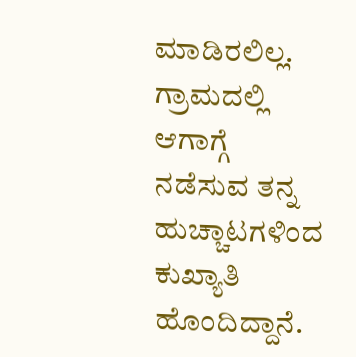ಮಾಡಿರಲಿಲ್ಲ. ಗ್ರಾಮದಲ್ಲಿ ಆಗಾಗ್ಗೆ ನಡೆಸುವ ತನ್ನ ಹುಚ್ಚಾಟಗಳಿಂದ ಕುಖ್ಯಾತಿ ಹೊಂದಿದ್ದಾನೆ.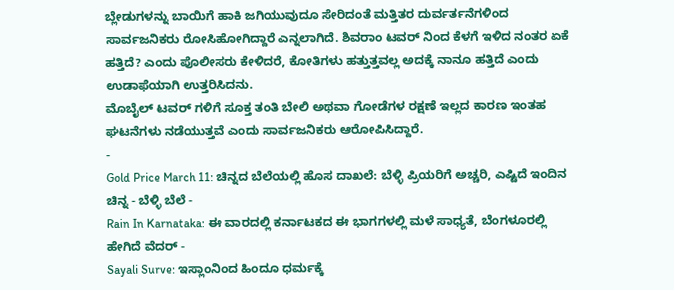ಬ್ಲೇಡುಗಳನ್ನು ಬಾಯಿಗೆ ಹಾಕಿ ಜಗಿಯುವುದೂ ಸೇರಿದಂತೆ ಮತ್ತಿತರ ದುರ್ವರ್ತನೆಗಳಿಂದ ಸಾರ್ವಜನಿಕರು ರೋಸಿಹೋಗಿದ್ದಾರೆ ಎನ್ನಲಾಗಿದೆ. ಶಿವರಾಂ ಟವರ್ ನಿಂದ ಕೆಳಗೆ ಇಳಿದ ನಂತರ ಏಕೆ ಹತ್ತಿದೆ? ಎಂದು ಪೊಲೀಸರು ಕೇಳಿದರೆ, ಕೋತಿಗಳು ಹತ್ತುತ್ತವಲ್ಲ ಅದಕ್ಕೆ ನಾನೂ ಹತ್ತಿದೆ ಎಂದು ಉಡಾಫೆಯಾಗಿ ಉತ್ತರಿಸಿದನು.
ಮೊಬೈಲ್ ಟವರ್ ಗಳಿಗೆ ಸೂಕ್ತ ತಂತಿ ಬೇಲಿ ಅಥವಾ ಗೋಡೆಗಳ ರಕ್ಷಣೆ ಇಲ್ಲದ ಕಾರಣ ಇಂತಹ ಘಟನೆಗಳು ನಡೆಯುತ್ತವೆ ಎಂದು ಸಾರ್ವಜನಿಕರು ಆರೋಪಿಸಿದ್ದಾರೆ.
-
Gold Price March 11: ಚಿನ್ನದ ಬೆಲೆಯಲ್ಲಿ ಹೊಸ ದಾಖಲೆ: ಬೆಳ್ಳಿ ಪ್ರಿಯರಿಗೆ ಅಚ್ಚರಿ, ಎಷ್ಟಿದೆ ಇಂದಿನ ಚಿನ್ನ - ಬೆಳ್ಳಿ ಬೆಲೆ -
Rain In Karnataka: ಈ ವಾರದಲ್ಲಿ ಕರ್ನಾಟಕದ ಈ ಭಾಗಗಳಲ್ಲಿ ಮಳೆ ಸಾಧ್ಯತೆ, ಬೆಂಗಳೂರಲ್ಲಿ ಹೇಗಿದೆ ವೆದರ್ -
Sayali Surve: ಇಸ್ಲಾಂನಿಂದ ಹಿಂದೂ ಧರ್ಮಕ್ಕೆ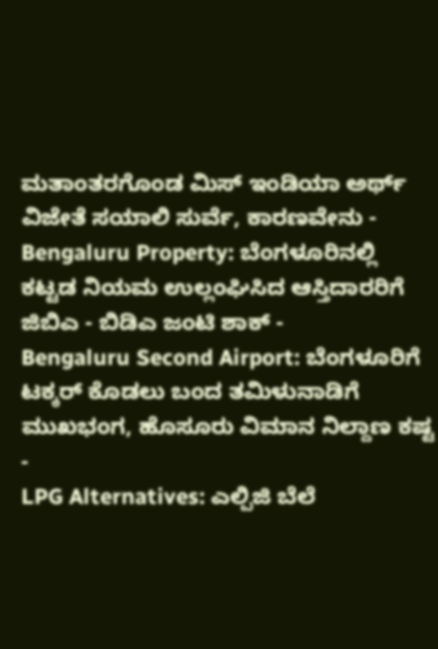ಮತಾಂತರಗೊಂಡ ಮಿಸ್ ಇಂಡಿಯಾ ಅರ್ಥ್ ವಿಜೇತೆ ಸಯಾಲಿ ಸುರ್ವೆ, ಕಾರಣವೇನು -
Bengaluru Property: ಬೆಂಗಳೂರಿನಲ್ಲಿ ಕಟ್ಟಡ ನಿಯಮ ಉಲ್ಲಂಘಿಸಿದ ಆಸ್ತಿದಾರರಿಗೆ ಜಿಬಿಎ - ಬಿಡಿಎ ಜಂಟಿ ಶಾಕ್ -
Bengaluru Second Airport: ಬೆಂಗಳೂರಿಗೆ ಟಕ್ಕರ್ ಕೊಡಲು ಬಂದ ತಮಿಳುನಾಡಿಗೆ ಮುಖಭಂಗ, ಹೊಸೂರು ವಿಮಾನ ನಿಲ್ದಾಣ ಕಷ್ಟ -
LPG Alternatives: ಎಲ್ಪಿಜಿ ಬೆಲೆ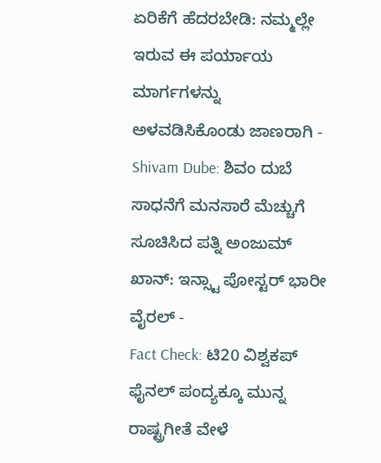ಏರಿಕೆಗೆ ಹೆದರಬೇಡಿ: ನಮ್ಮಲ್ಲೇ ಇರುವ ಈ ಪರ್ಯಾಯ ಮಾರ್ಗಗಳನ್ನು ಅಳವಡಿಸಿಕೊಂಡು ಜಾಣರಾಗಿ -
Shivam Dube: ಶಿವಂ ದುಬೆ ಸಾಧನೆಗೆ ಮನಸಾರೆ ಮೆಚ್ಚುಗೆ ಸೂಚಿಸಿದ ಪತ್ನಿ ಅಂಜುಮ್ ಖಾನ್: ಇನ್ಸ್ಟಾ ಪೋಸ್ಟರ್ ಭಾರೀ ವೈರಲ್ -
Fact Check: ಟಿ20 ವಿಶ್ವಕಪ್ ಫೈನಲ್ ಪಂದ್ಯಕ್ಕೂ ಮುನ್ನ ರಾಷ್ಟ್ರಗೀತೆ ವೇಳೆ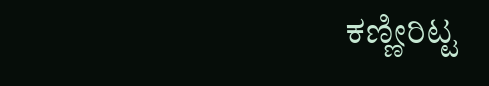ಕಣ್ಣೀರಿಟ್ಟ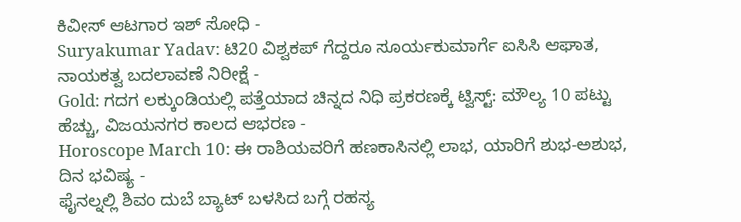ಕಿವೀಸ್ ಆಟಗಾರ ಇಶ್ ಸೋಧಿ -
Suryakumar Yadav: ಟಿ20 ವಿಶ್ವಕಪ್ ಗೆದ್ದರೂ ಸೂರ್ಯಕುಮಾರ್ಗೆ ಐಸಿಸಿ ಆಘಾತ, ನಾಯಕತ್ವ ಬದಲಾವಣೆ ನಿರೀಕ್ಷೆ -
Gold: ಗದಗ ಲಕ್ಕುಂಡಿಯಲ್ಲಿ ಪತ್ತೆಯಾದ ಚಿನ್ನದ ನಿಧಿ ಪ್ರಕರಣಕ್ಕೆ ಟ್ವಿಸ್ಟ್: ಮೌಲ್ಯ 10 ಪಟ್ಟು ಹೆಚ್ಚು, ವಿಜಯನಗರ ಕಾಲದ ಆಭರಣ -
Horoscope March 10: ಈ ರಾಶಿಯವರಿಗೆ ಹಣಕಾಸಿನಲ್ಲಿ ಲಾಭ, ಯಾರಿಗೆ ಶುಭ-ಅಶುಭ, ದಿನ ಭವಿಷ್ಯ -
ಫೈನಲ್ನಲ್ಲಿ ಶಿವಂ ದುಬೆ ಬ್ಯಾಟ್ ಬಳಸಿದ ಬಗ್ಗೆ ರಹಸ್ಯ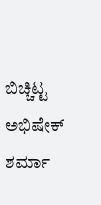ಬಿಚ್ಚಿಟ್ಟ ಅಭಿಷೇಕ್ ಶರ್ಮಾ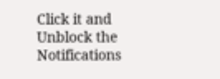Click it and Unblock the Notifications